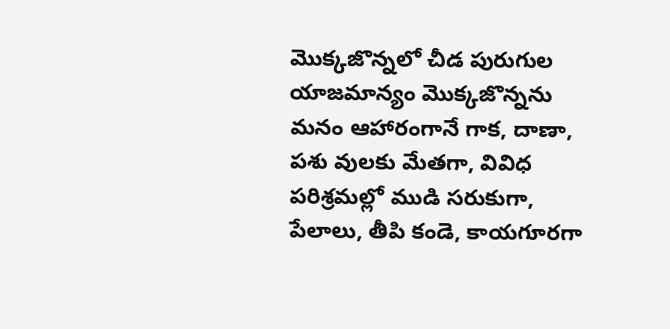మొక్కజొన్నలో చీడ పురుగుల యాజమాన్యం మొక్కజొన్నను మనం ఆహారంగానే గాక, దాణా, పశు వులకు మేతగా, వివిధ పరిశ్రమల్లో ముడి సరుకుగా, పేలాలు, తీపి కండె, కాయగూరగా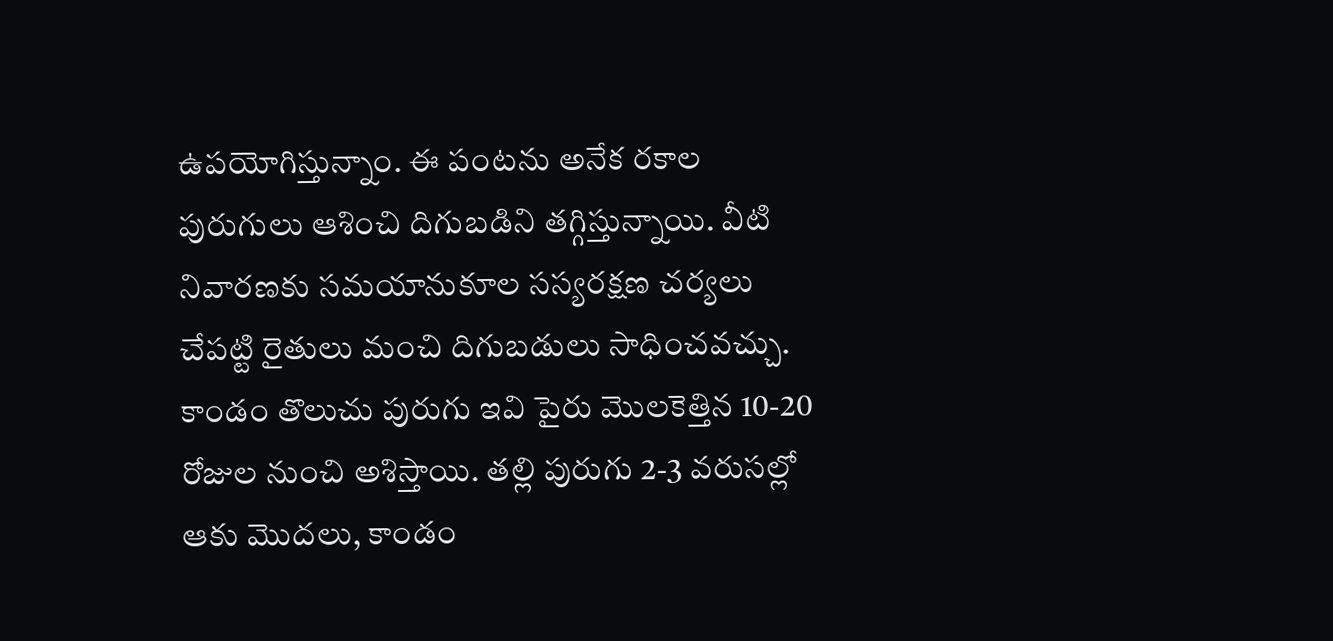ఉపయోగిస్తున్నాం. ఈ పంటను అనేక రకాల పురుగులు ఆశించి దిగుబడిని తగ్గిస్తున్నాయి. వీటి నివారణకు సమయానుకూల సస్యరక్షణ చర్యలు చేపట్టి రైతులు మంచి దిగుబడులు సాధించవచ్చు. కాండం తొలుచు పురుగు ఇవి పైరు మొలకెత్తిన 10-20 రోజుల నుంచి అశిస్తాయి. తల్లి పురుగు 2-3 వరుసల్లో ఆకు మొదలు, కాండం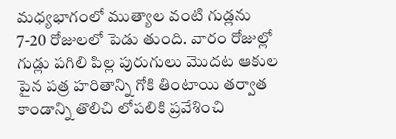మధ్యభాగంలో ముత్యాల వంటి గుడ్లను 7-20 రోజులలో పెడు తుంది. వారం రోజుల్లో గుడ్లు పగిలి పిల్ల పురుగులు మొదట ఆకుల పైన పత్ర హరితాన్ని గోకి తింటాయి తర్వాత కాండాన్ని తొలిచి లోపలికి ప్రవేశించి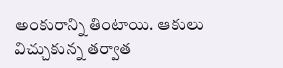అంకురాన్ని తింటాయి. ఆకులు విచ్చుకున్న తర్వాత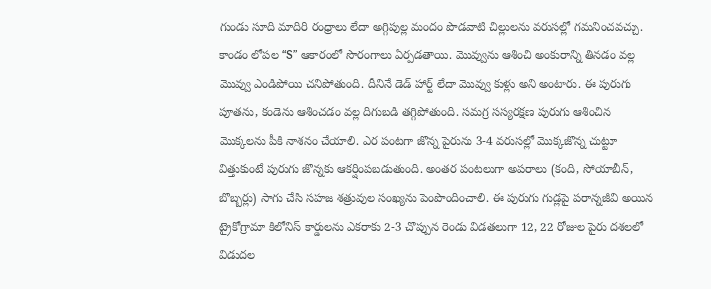గుండు సూది మాదిరి రంధ్రాలు లేదా అగ్గిపుల్ల మందం పొడవాటి చిల్లులను వరుసల్లో గమనించవచ్చు. కాండం లోపల “S” ఆకారంలో సొరంగాలు ఏర్పడతాయి. మొవ్వును ఆశించి అంకురాన్ని తినడం వల్ల మొవ్వు ఎండిపోయి చనిపోతుంది. దీనినే డెడ్ హార్ట్ లేదా మొవ్వు కుళ్లు అని అంటారు. ఈ పురుగు పూతను, కండెను ఆశించడం వల్ల దిగుబడి తగ్గిపోతుంది. సమగ్ర సస్యరక్షణ పురుగు ఆశించిన మొక్కలను పీకి నాశనం చేయాలి. ఎర పంటగా జొన్న పైరును 3-4 వరుసల్లో మొక్కజొన్న చుట్టూ విత్తుకుంటే పురుగు జొన్నకు ఆకర్షింపబడుతుంది. అంతర పంటలుగా అపరాలు (కంది, సోయాబీన్, బొబ్బర్లు) సాగు చేసి సహజ శత్రువుల సంఖ్యను పెంపొందించాలి. ఈ పురుగు గుడ్లపై పరాన్నజీవి అయిన ట్రైకోగ్రామా కిలోనిస్ కార్డులను ఎకరాకు 2-3 చొప్పున రెండు విడతలుగా 12, 22 రోజుల పైరు దశలలో విడుదల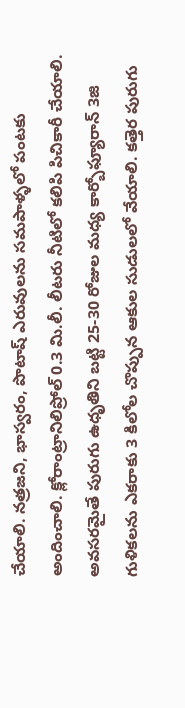చేయాలి. నత్రజని, భాస్వరం, పొటాష్ ఎరువులను సమపాళ్ళలో పంటకు అందించాలి. క్లోరాంట్రానిలిప్రోల్ 0.3 మి.లీ. లీటరు నీటిలో కలిపి పిచికారీ చేయాలి. అవసరమైతే పురుగు ఉధృతిని బట్టి 25-30 రోజుల మధ్య కార్బోఫ్యూరాన్ 3జి గుళికలను ఎకరాకు 3 కిలోల చొప్పున ఆకుల సుడులలో వేయాలి. కత్తెర పురుగు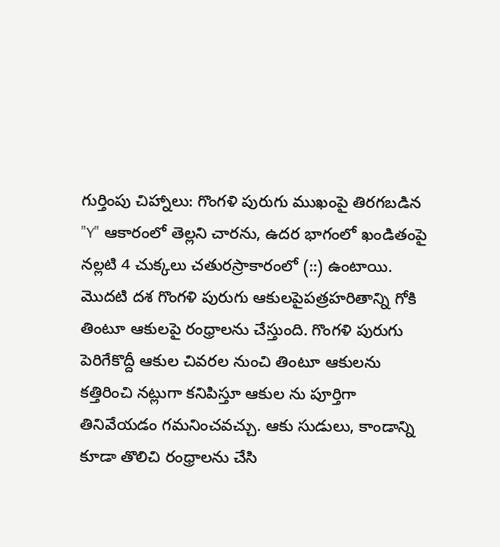గుర్తింపు చిహ్నాలు: గొంగళి పురుగు ముఖంపై తిరగబడిన "Y" ఆకారంలో తెల్లని చారను, ఉదర భాగంలో ఖండితంపై నల్లటి 4 చుక్కలు చతురస్రాకారంలో (::) ఉంటాయి. మొదటి దశ గొంగళి పురుగు ఆకులపైపత్రహరితాన్ని గోకి తింటూ ఆకులపై రంధ్రాలను చేస్తుంది. గొంగళి పురుగు పెరిగేకొద్దీ ఆకుల చివరల నుంచి తింటూ ఆకులను కత్తిరించి నట్లుగా కనిపిస్తూ ఆకుల ను పూర్తిగా తినివేయడం గమనించవచ్చు. ఆకు సుడులు, కాండాన్ని కూడా తొలిచి రంధ్రాలను చేసి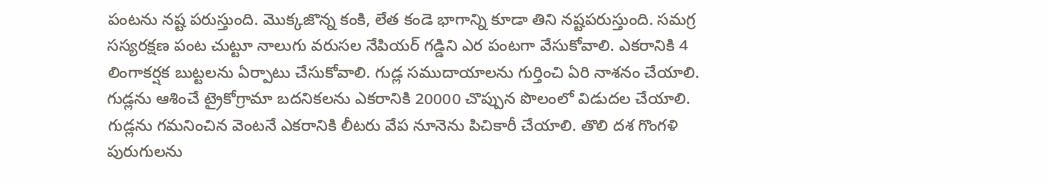పంటను నష్ట పరుస్తుంది. మొక్కజొన్న కంకి, లేత కండె భాగాన్ని కూడా తిని నష్టపరుస్తుంది. సమగ్ర సస్యరక్షణ పంట చుట్టూ నాలుగు వరుసల నేపియర్ గడ్డిని ఎర పంటగా వేసుకోవాలి. ఎకరానికి 4 లింగాకర్షక బుట్టలను ఏర్పాటు చేసుకోవాలి. గుడ్ల సముదాయాలను గుర్తించి ఏరి నాశనం చేయాలి. గుడ్లను ఆశించే ట్రైకోగ్రామా బదనికలను ఎకరానికి 20000 చొప్పున పొలంలో విడుదల చేయాలి. గుడ్లను గమనించిన వెంటనే ఎకరానికి లీటరు వేప నూనెను పిచికారీ చేయాలి. తొలి దశ గొంగళి పురుగులను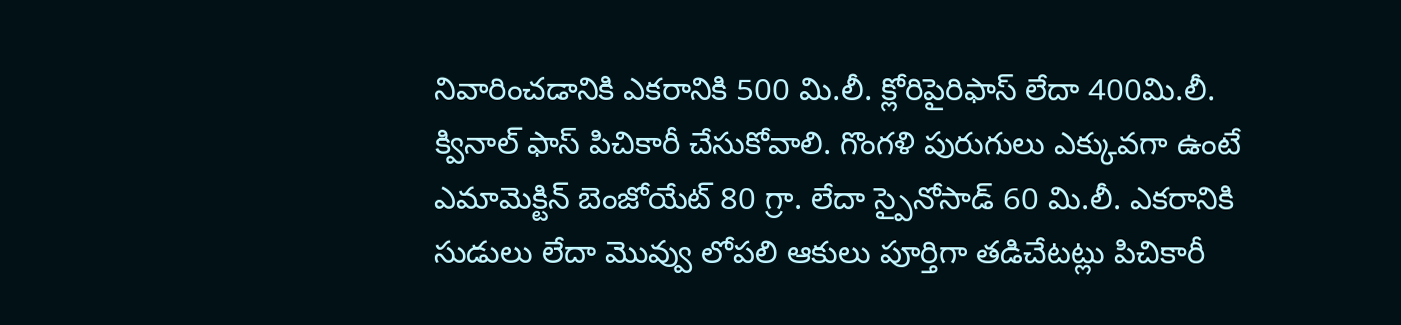నివారించడానికి ఎకరానికి 500 మి.లీ. క్లోరిపైరిఫాస్ లేదా 400మి.లీ. క్వినాల్ ఫాస్ పిచికారీ చేసుకోవాలి. గొంగళి పురుగులు ఎక్కువగా ఉంటే ఎమామెక్టిన్ బెంజోయేట్ 80 గ్రా. లేదా స్పైనోసాడ్ 60 మి.లీ. ఎకరానికి సుడులు లేదా మొవ్వు లోపలి ఆకులు పూర్తిగా తడిచేటట్లు పిచికారీ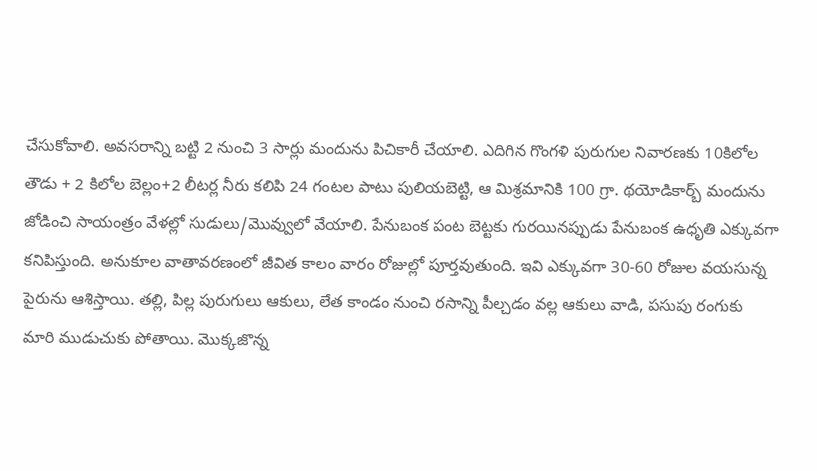చేసుకోవాలి. అవసరాన్ని బట్టి 2 నుంచి 3 సార్లు మందును పిచికారీ చేయాలి. ఎదిగిన గొంగళి పురుగుల నివారణకు 10కిలోల తౌడు + 2 కిలోల బెల్లం+2 లీటర్ల నీరు కలిపి 24 గంటల పాటు పులియబెట్టి, ఆ మిశ్రమానికి 100 గ్రా. థయోడికార్బ్ మందును జోడించి సాయంత్రం వేళల్లో సుడులు/మొవ్వులో వేయాలి. పేనుబంక పంట బెట్టకు గురయినప్పుడు పేనుబంక ఉధృతి ఎక్కువగా కనిపిస్తుంది. అనుకూల వాతావరణంలో జీవిత కాలం వారం రోజుల్లో పూర్తవుతుంది. ఇవి ఎక్కువగా 30-60 రోజుల వయసున్న పైరును ఆశిస్తాయి. తల్లి, పిల్ల పురుగులు ఆకులు, లేత కాండం నుంచి రసాన్ని పీల్చడం వల్ల ఆకులు వాడి, పసుపు రంగుకు మారి ముడుచుకు పోతాయి. మొక్కజొన్న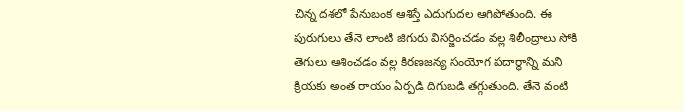చిన్న దశలో పేనుబంక ఆశిస్తే ఎదుగుదల ఆగిపోతుంది. ఈ పురుగులు తేనె లాంటి జిగురు విసర్జించడం వల్ల శిలీంద్రాలు సోకి తెగులు ఆశించడం వల్ల కిరణజన్య సంయోగ పదార్థాన్ని మని క్రియకు అంత రాయం ఏర్పడి దిగుబడి తగ్గుతుంది. తేనె వంటి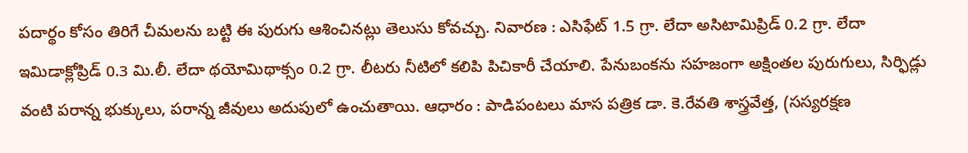పదార్థం కోసం తిరిగే చీమలను బట్టి ఈ పురుగు ఆశించినట్లు తెలుసు కోవచ్చు. నివారణ : ఎసిఫేట్ 1.5 గ్రా. లేదా అసిటామిప్రిడ్ 0.2 గ్రా. లేదా ఇమిడాక్లోప్రిడ్ 0.3 మి.లీ. లేదా థయోమిథాక్సం 0.2 గ్రా. లీటరు నీటిలో కలిపి పిచికారీ చేయాలి. పేనుబంకను సహజంగా అక్షింతల పురుగులు, సిర్ఫిడ్లు వంటి పరాన్న భుక్కులు, పరాన్న జీవులు అదుపులో ఉంచుతాయి. ఆధారం : పాడిపంటలు మాస పత్రిక డా. కె.రేవతి శాస్త్రవేత్త, (సస్యరక్షణ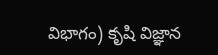విభాగం) కృషి విజ్ఞాన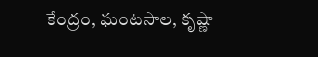కేంద్రం, ఘంటసాల, కృష్ణా